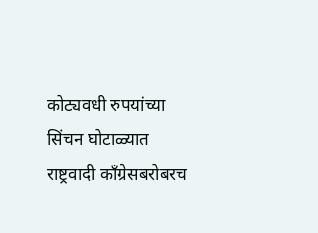कोट्यवधी रुपयांच्या सिंचन घोटाळ्यात राष्ट्रवादी काँग्रेसबरोबरच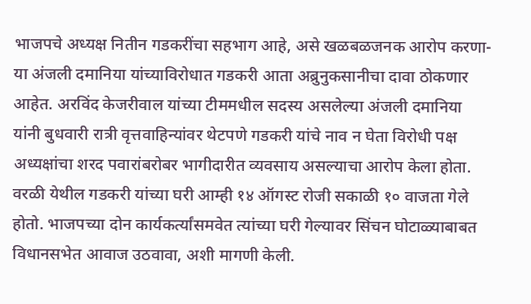भाजपचे अध्यक्ष नितीन गडकरींचा सहभाग आहे, असे खळबळजनक आरोप करणा-या अंजली दमानिया यांच्याविरोधात गडकरी आता अब्रुनुकसानीचा दावा ठोकणार आहेत. अरविंद केजरीवाल यांच्या टीममधील सदस्य असलेल्या अंजली दमानिया यांनी बुधवारी रात्री वृत्तवाहिन्यांवर थेटपणे गडकरी यांचे नाव न घेता विरोधी पक्ष अध्यक्षांचा शरद पवारांबरोबर भागीदारीत व्यवसाय असल्याचा आरोप केला होता.
वरळी येथील गडकरी यांच्या घरी आम्ही १४ ऑगस्ट रोजी सकाळी १० वाजता गेले होतो. भाजपच्या दोन कार्यकर्त्यांसमवेत त्यांच्या घरी गेल्यावर सिंचन घोटाळ्याबाबत विधानसभेत आवाज उठवावा, अशी मागणी केली.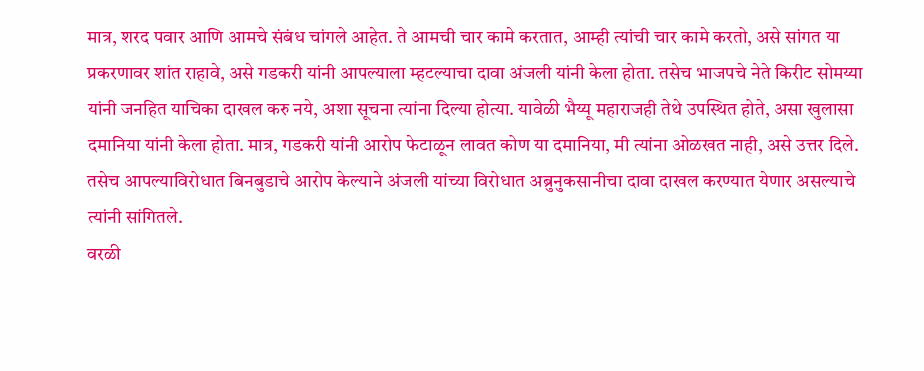मात्र, शरद पवार आणि आमचे संबंध चांगले आहेत. ते आमची चार कामे करतात, आम्ही त्यांची चार कामे करतो, असे सांगत या प्रकरणावर शांत राहावे, असे गडकरी यांनी आपल्याला म्हटल्याचा दावा अंजली यांनी केला होता. तसेच भाजपचे नेते किरीट सोमय्या यांनी जनहित याचिका दाखल करु नये, अशा सूचना त्यांना दिल्या होत्या. यावेळी भैय्यू महाराजही तेथे उपस्थित होते, असा खुलासा दमानिया यांनी केला होता. मात्र, गडकरी यांनी आरोप फेटाळून लावत कोण या दमानिया, मी त्यांना ओळखत नाही, असे उत्तर दिले. तसेच आपल्याविरोधात बिनबुडाचे आरोप केल्याने अंजली यांच्या विरोधात अब्रुनुकसानीचा दावा दाखल करण्यात येणार असल्याचे त्यांनी सांगितले.
वरळी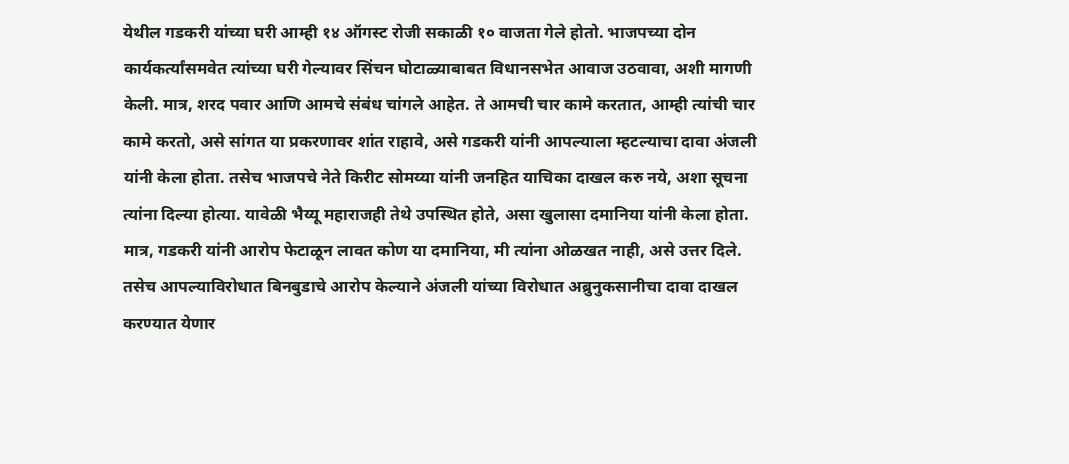येथील गडकरी यांच्या घरी आम्ही १४ ऑगस्ट रोजी सकाळी १० वाजता गेले होतो. भाजपच्या दोन कार्यकर्त्यांसमवेत त्यांच्या घरी गेल्यावर सिंचन घोटाळ्याबाबत विधानसभेत आवाज उठवावा, अशी मागणी केली. मात्र, शरद पवार आणि आमचे संबंध चांगले आहेत. ते आमची चार कामे करतात, आम्ही त्यांची चार कामे करतो, असे सांगत या प्रकरणावर शांत राहावे, असे गडकरी यांनी आपल्याला म्हटल्याचा दावा अंजली यांनी केला होता. तसेच भाजपचे नेते किरीट सोमय्या यांनी जनहित याचिका दाखल करु नये, अशा सूचना त्यांना दिल्या होत्या. यावेळी भैय्यू महाराजही तेथे उपस्थित होते, असा खुलासा दमानिया यांनी केला होता. मात्र, गडकरी यांनी आरोप फेटाळून लावत कोण या दमानिया, मी त्यांना ओळखत नाही, असे उत्तर दिले. तसेच आपल्याविरोधात बिनबुडाचे आरोप केल्याने अंजली यांच्या विरोधात अब्रुनुकसानीचा दावा दाखल करण्यात येणार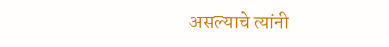असल्याचे त्यांनी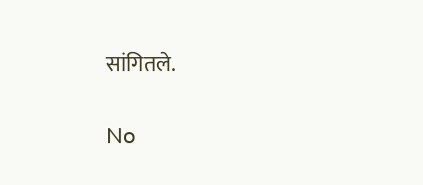सांगितले.


No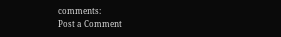comments:
Post a Comment